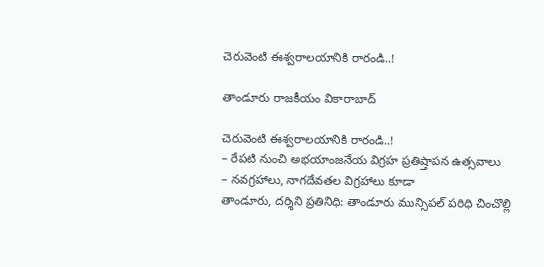చెరువెంటి ఈశ్వరాలయానికి రారండి..!

తాండూరు రాజకీయం వికారాబాద్

చెరువెంటి ఈశ్వరాలయానికి రారండి..!
– రేపటి నుంచి అభయాంజనేయ విగ్రహ ప్రతిష్తాపన ఉత్సవాలు
– నవగ్రహాలు, నాగదేవతల విగ్రహాలు కూడా
తాండూరు, దర్శిని ప్రతినిధి: తాండూరు మున్సిపల్ పరిధి చించొల్లి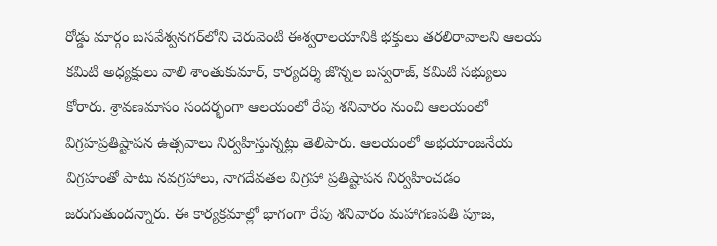రోడ్డు మార్గం బసవేశ్వనగర్‌లోని చెరువెంటి ఈశ్వరాలయానికి భక్తులు తరలిరావాలని ఆలయ కమిటి అధ్యక్షులు వాలి శాంతుకుమార్, కార్యదర్శి జొన్నల బస్వరాజ్‌, కమిటి సభ్యులు కోరారు. శ్రావణమాసం సందర్భంగా ఆలయంలో రేపు శనివారం నుంచి ఆలయంలో విగ్రహప్రతిష్టాపన ఉత్సవాలు నిర్వహిస్తున్నట్లు తెలిపారు. ఆలయంలో అభయాంజనేయ విగ్రహంతో పాటు నవగ్రహాలు, నాగదేవతల విగ్రహా ప్రతిష్టాపన నిర్వహించడం జరుగుతుందన్నారు. ఈ కార్యక్రమాల్లో భాగంగా రేపు శనివారం మహాగణపతి పూజ,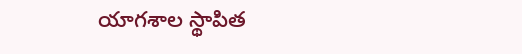యాగశాల స్థాపిత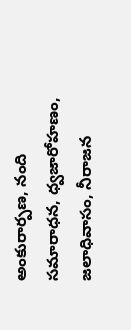అంకురార్పణ, నంది సమారాధన, ధ్వజారోహణం, జలాధివాసం, నీరాజన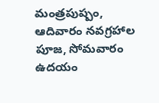మంత్రపుష్పం, ఆదివారం నవగ్రహాల పూజ, సోమవారం ఉదయం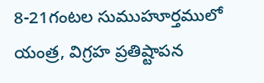8-21గంటల సుముహూర్తములో యంత్ర, విగ్రహ ప్రతిష్టాపన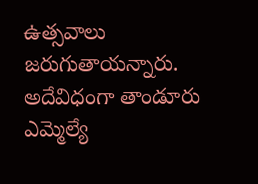ఉత్సవాలు జరుగుతాయన్నారు. అదేవిధంగా తాండూరు ఎమ్మెల్యే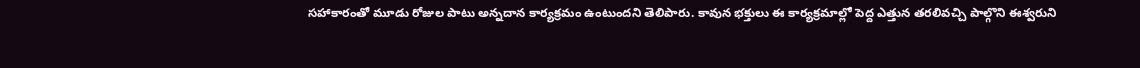సహాకారంతో మూడు రోజుల పాటు అన్నదాన కార్యక్రమం ఉంటుందని తెలిపారు. కావున భక్తులు ఈ కార్యక్రమాల్లో పెద్ద ఎత్తున తరలివచ్చి పాల్గొని ఈశ్వరుని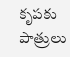కృపకు పాత్రులు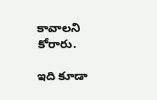కావాలని కోరారు.

ఇది కూడా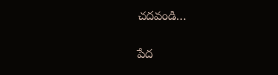చదవండి…

పేద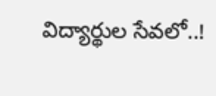విద్యార్థుల సేవలో..!